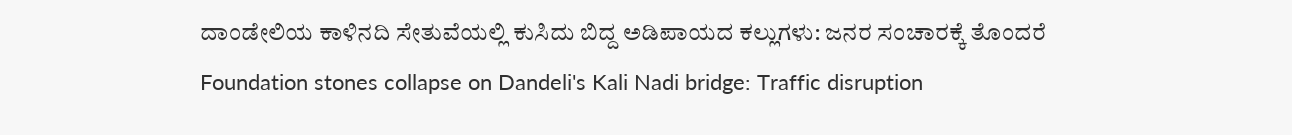ದಾಂಡೇಲಿಯ ಕಾಳಿನದಿ ಸೇತುವೆಯಲ್ಲಿ ಕುಸಿದು ಬಿದ್ದ ಅಡಿಪಾಯದ ಕಲ್ಲುಗಳು: ಜನರ ಸಂಚಾರಕ್ಕೆ ತೊಂದರೆ
Foundation stones collapse on Dandeli's Kali Nadi bridge: Traffic disruption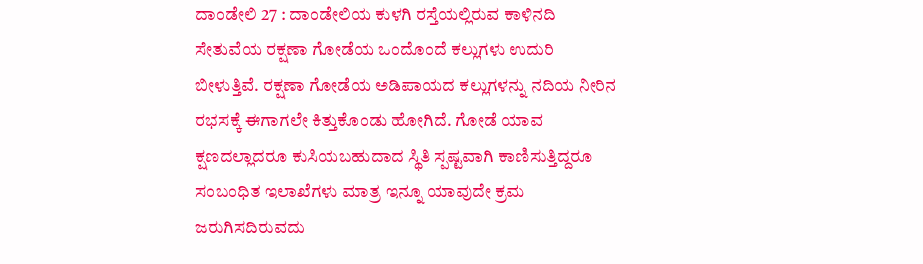ದಾಂಡೇಲಿ 27 : ದಾಂಡೇಲಿಯ ಕುಳಗಿ ರಸ್ತೆಯಲ್ಲಿರುವ ಕಾಳಿನದಿ ಸೇತುವೆಯ ರಕ್ಷಣಾ ಗೋಡೆಯ ಒಂದೊಂದೆ ಕಲ್ಲುಗಳು ಉದುರಿ ಬೀಳುತ್ತಿವೆ. ರಕ್ಷಣಾ ಗೋಡೆಯ ಅಡಿಪಾಯದ ಕಲ್ಲುಗಳನ್ನು ನದಿಯ ನೀರಿನ ರಭಸಕ್ಕೆ ಈಗಾಗಲೇ ಕಿತ್ತುಕೊಂಡು ಹೋಗಿದೆ. ಗೋಡೆ ಯಾವ ಕ್ಷಣದಲ್ಲಾದರೂ ಕುಸಿಯಬಹುದಾದ ಸ್ಥಿತಿ ಸ್ಪಷ್ಟವಾಗಿ ಕಾಣಿಸುತ್ತಿದ್ದರೂ ಸಂಬಂಧಿತ ಇಲಾಖೆಗಳು ಮಾತ್ರ ಇನ್ನೂ ಯಾವುದೇ ಕ್ರಮ ಜರುಗಿಸದಿರುವದು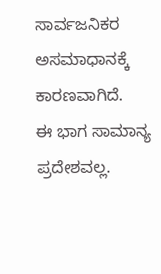ಸಾರ್ವಜನಿಕರ ಅಸಮಾಧಾನಕ್ಕೆ ಕಾರಣವಾಗಿದೆ.
ಈ ಭಾಗ ಸಾಮಾನ್ಯ ಪ್ರದೇಶವಲ್ಲ.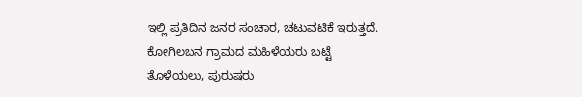ಇಲ್ಲಿ ಪ್ರತಿದಿನ ಜನರ ಸಂಚಾರ, ಚಟುವಟಿಕೆ ಇರುತ್ತದೆ. ಕೋಗಿಲಬನ ಗ್ರಾಮದ ಮಹಿಳೆಯರು ಬಟ್ಟೆ ತೊಳೆಯಲು, ಪುರುಷರು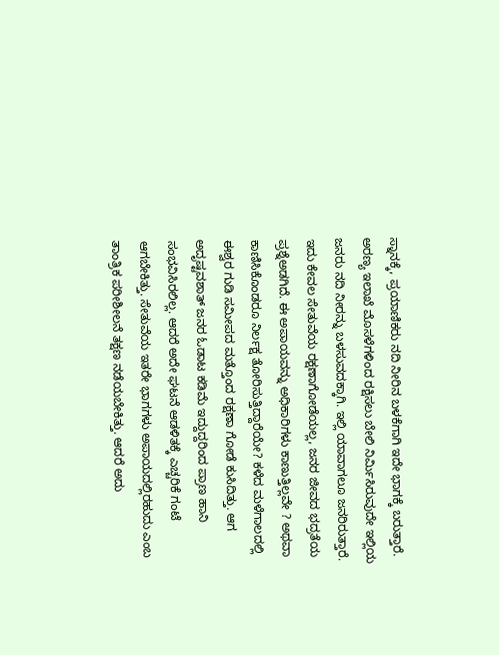ಸ್ನಾನಕ್ಕೆ, ಪ್ರಯಾಣಿಕರು ನದಿ ನೀರಿನ ಬಳಕೆಗಾಗಿ ಇದೇ ಭಾಗಕ್ಕೆ ಬರುತ್ತಾರೆ. ಅರಣ್ಯ ಇಲಾಖೆ ಮೊಸಳೆಗಳಿಂದ ರಕ್ಷಿಸಲು ಬೇಲಿ ನಿರ್ಮಿಸಿರುವುದೇ ಇಲ್ಲಿಯ ಜನರು ನದಿ ನೀರನ್ನು ಬಳಸುವದಕ್ಕಾಗಿ. ಇಲ್ಲಿ ಯಾವಾಗಲೂ ಜನರಿರುತ್ತಾರೆ. ಇದು ಕೇವಲ ಸೇತುವೆಯ ರಕ್ಷಣಾಗೋಡೆಯಲ್ಲ, ಜನರ ಜೀವದ ಭದ್ರತೆಯ ಪ್ರಶ್ನೆಅಡಗಿದೆ. ಈ ಅಪಾಯವನ್ನು ಅಧಿಕಾರಿಗಳು ಕಾಣುತ್ತಿಲ್ಲವೇ ? ಅಥವಾ ಕಾಣಿಸಿಕೊಂಡರೂ ನಿರ್ಲಕ್ಷ ತೋರಿಸುತ್ತಿದ್ದಾರೆಯೇ? ಕಳೆದ ಮಳೆಗಾಲದಲ್ಲಿ ಈಶ್ವರ ಗುಡಿ ಸಮೀಪದ ಮತ್ತೊಂದ ರಕ್ಷಣಾ ಗೋಡೆ ಕುಸಿದಿತ್ತು. ಆಗ ಅದೃಷ್ಟವಶಾತ್ ಜನರ ಓಡಾಟ ಕಡಿಮೆ ಇದ್ದುದ್ದರಿಂದ ಪ್ರಾಣ ಹಾನಿ ಸಂಭವಿಸಿರಲಿಲ್ಲ. ಆದರೆ ಅದೇ ಘಟನೆ ಆಡಳಿತಕ್ಕೆ ಎಚ್ಚರಿಕೆ ಗಂಟೆ ಆಗಬೇಕಿತ್ತು. ಸೇತುವೆಯ ಇತರೇ ಭಾಗಗಳು ಅಪಾಯದಲ್ಲಿರಹುದು ಎಂಬ ತಾಂತ್ರಿಕ ಪರೀಶೀಲನೆ ತಕ್ಷಣ ನಡೆಯಬೇಕಿತ್ತು. ಆದರೆ ಅದು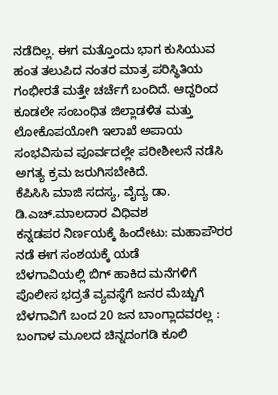ನಡೆದಿಲ್ಲ. ಈಗ ಮತ್ತೊಂದು ಭಾಗ ಕುಸಿಯುವ ಹಂತ ತಲುಪಿದ ನಂತರ ಮಾತ್ರ ಪರಿಸ್ಥಿತಿಯ ಗಂಭೀರತೆ ಮತ್ತೇ ಚರ್ಚೆಗೆ ಬಂದಿದೆ. ಆದ್ದರಿಂದ ಕೂಡಲೇ ಸಂಬಂಧಿತ ಜಿಲ್ಲಾಡಳಿತ ಮತ್ತು ಲೋಕೊಪಯೋಗಿ ಇಲಾಖೆ ಅಪಾಯ ಸಂಭವಿಸುವ ಪೂರ್ವದಲ್ಲೇ ಪರೀಶೀಲನೆ ನಡೆಸಿ ಅಗತ್ಯ ಕ್ರಮ ಜರುಗಿಸಬೇಕಿದೆ.
ಕೆಪಿಸಿಸಿ ಮಾಜಿ ಸದಸ್ಯ, ವೈದ್ಯ ಡಾ. ಡಿ.ಎಚ್.ಮಾಲದಾರ ವಿಧಿವಶ
ಕನ್ನಡಪರ ನಿರ್ಣಯಕ್ಕೆ ಹಿಂದೇಟು: ಮಹಾಪೌರರ ನಡೆ ಈಗ ಸಂಶಯಕ್ಕೆ ಯಡೆ
ಬೆಳಗಾವಿಯಲ್ಲಿ ಬಿಗ್ ಹಾಕಿದ ಮನೆಗಳಿಗೆ ಪೊಲೀಸ ಭದ್ರತೆ ವ್ಯವಸ್ಥೆಗೆ ಜನರ ಮೆಚ್ಚುಗೆ
ಬೆಳಗಾವಿಗೆ ಬಂದ 20 ಜನ ಬಾಂಗ್ಲಾದವರಲ್ಲ : ಬಂಗಾಳ ಮೂಲದ ಚಿನ್ನದಂಗಡಿ ಕೂಲಿ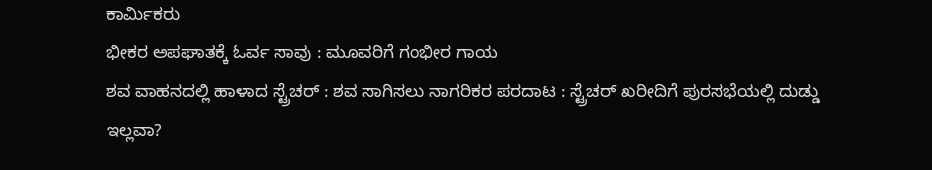ಕಾರ್ಮಿಕರು
ಭೀಕರ ಅಪಘಾತಕ್ಕೆ ಓರ್ವ ಸಾವು : ಮೂವರಿಗೆ ಗಂಭೀರ ಗಾಯ
ಶವ ವಾಹನದಲ್ಲಿ ಹಾಳಾದ ಸ್ಟ್ರೆಚರ್ : ಶವ ಸಾಗಿಸಲು ನಾಗರಿಕರ ಪರದಾಟ : ಸ್ಟ್ರೆಚರ್ ಖರೀದಿಗೆ ಪುರಸಭೆಯಲ್ಲಿ ದುಡ್ಡು ಇಲ್ಲವಾ?